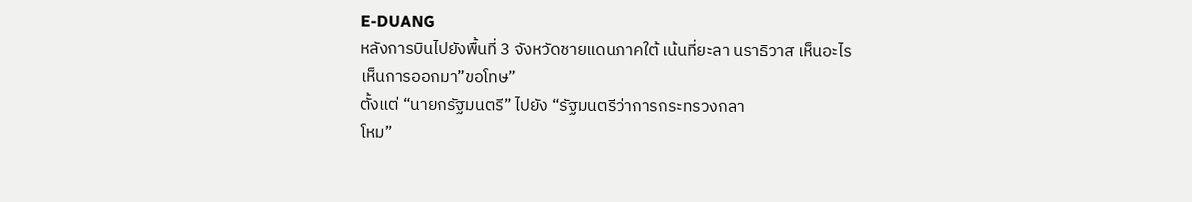E-DUANG
หลังการบินไปยังพื้นที่ 3 จังหวัดชายแดนภาคใต้ เน้นที่ยะลา นราธิวาส เห็นอะไร
เห็นการออกมา”ขอโทษ”
ตั้งแต่ “นายกรัฐมนตรี” ไปยัง “รัฐมนตรีว่าการกระทรวงกลา
โหม”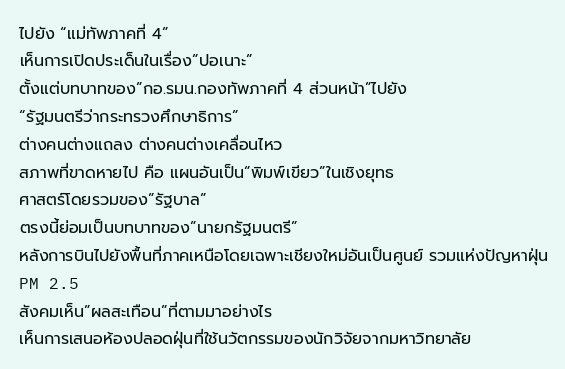ไปยัง “แม่ทัพภาคที่ 4”
เห็นการเปิดประเด็นในเรื่อง”ปอเนาะ”
ตั้งแต่บทบาทของ”กอ.รมน.กองทัพภาคที่ 4 ส่วนหน้า”ไปยัง
“รัฐมนตรีว่ากระทรวงศึกษาธิการ”
ต่างคนต่างแถลง ต่างคนต่างเคลื่อนไหว
สภาพที่ขาดหายไป คือ แผนอันเป็น”พิมพ์เขียว”ในเชิงยุทธ
ศาสตร์โดยรวมของ”รัฐบาล”
ตรงนี้ย่อมเป็นบทบาทของ”นายกรัฐมนตรี”
หลังการบินไปยังพื้นที่ภาคเหนือโดยเฉพาะเชียงใหม่อันเป็นศูนย์ รวมแห่งปัญหาฝุ่น PM 2.5
สังคมเห็น”ผลสะเทือน”ที่ตามมาอย่างไร
เห็นการเสนอห้องปลอดฝุ่นที่ใช้นวัตกรรมของนักวิจัยจากมหาวิทยาลัย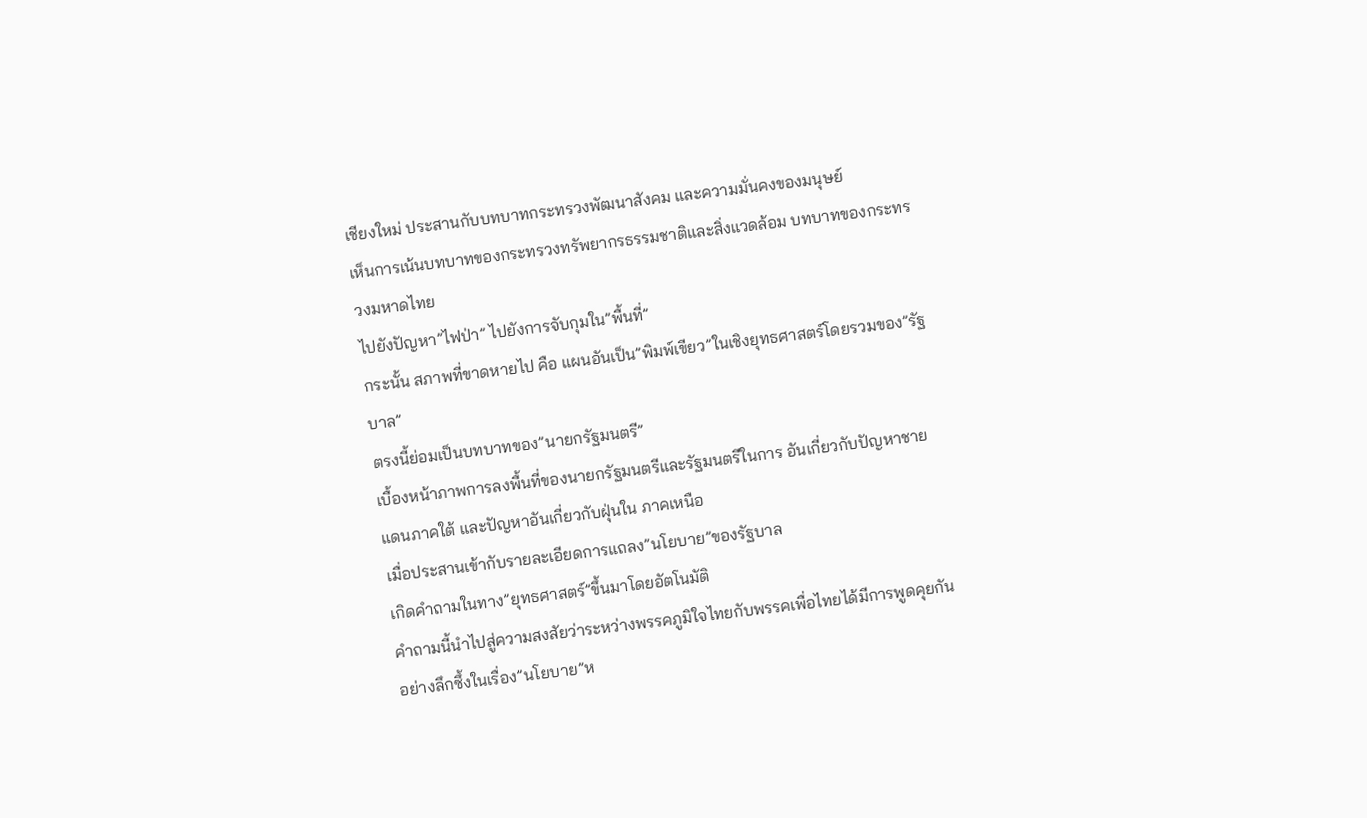เชียงใหม่ ประสานกับบทบาทกระทรวงพัฒนาสังคม และความมั่นคงของมนุษย์
เห็นการเน้นบทบาทของกระทรวงทรัพยากรธรรมชาติและสิ่งแวดล้อม บทบาทของกระทรวงมหาดไทย
ไปยังปัญหา”ไฟป่า” ไปยังการจับกุมใน”พื้นที่”
กระนั้น สภาพที่ขาดหายไป คือ แผนอันเป็น”พิมพ์เขียว”ในเชิงยุทธศาสตร์โดยรวมของ”รัฐบาล”
ตรงนี้ย่อมเป็นบทบาทของ”นายกรัฐมนตรี”
เบื้องหน้าภาพการลงพื้นที่ของนายกรัฐมนตรีและรัฐมนตรีในการ อันเกี่ยวกับปัญหาชายแดนภาคใต้ และปัญหาอันเกี่ยวกับฝุ่นใน ภาคเหนือ
เมื่อประสานเข้ากับรายละเอียดการแถลง”นโยบาย”ของรัฐบาล
เกิดคำถามในทาง”ยุทธศาสตร์”ขึ้นมาโดยอัตโนมัติ
คำถามนี้นำไปสู่ความสงสัยว่าระหว่างพรรคภูมิใจไทยกับพรรคเพื่อไทยได้มีการพูดคุยกันอย่างลึกซึ้งในเรื่อง”นโยบาย”ห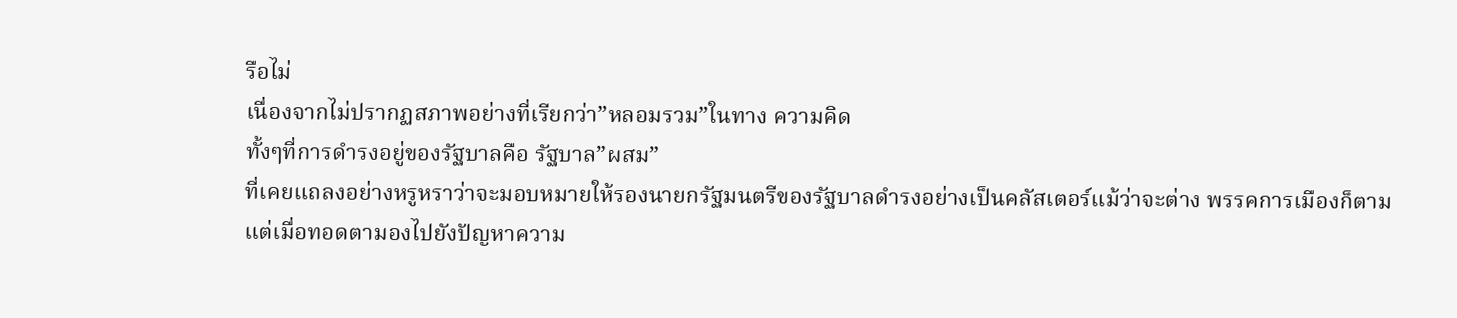รือไม่
เนื่องจากไม่ปรากฏสภาพอย่างที่เรียกว่า”หลอมรวม”ในทาง ความคิด
ทั้งๆที่การดำรงอยู่ของรัฐบาลคือ รัฐบาล”ผสม”
ที่เคยแถลงอย่างหรูหราว่าจะมอบหมายให้รองนายกรัฐมนตรีของรัฐบาลดำรงอย่างเป็นคลัสเตอร์แม้ว่าจะต่าง พรรคการเมืองก็ตาม
แต่เมื่อทอดตามองไปยังปัญหาความ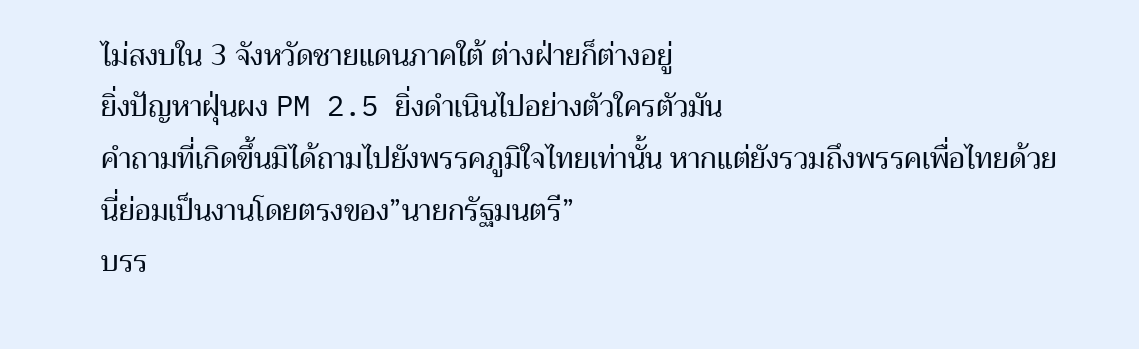ไม่สงบใน 3 จังหวัดชายแดนภาคใต้ ต่างฝ่ายก็ต่างอยู่
ยิ่งปัญหาฝุ่นผง PM 2.5 ยิ่งดำเนินไปอย่างตัวใครตัวมัน
คำถามที่เกิดขึ้นมิได้ถามไปยังพรรคภูมิใจไทยเท่านั้น หากแต่ยังรวมถึงพรรคเพื่อไทยด้วย
นี่ย่อมเป็นงานโดยตรงของ”นายกรัฐมนตรี”
บรร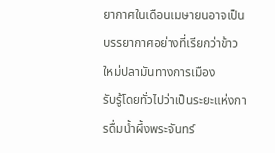ยากาศในเดือนเมษายนอาจเป็นบรรยากาศอย่างที่เรียกว่าข้าวใหม่ปลามันทางการเมือง
รับรู้โดยทั่วไปว่าเป็นระยะแห่งการดื่มน้ำผึ้งพระจันทร์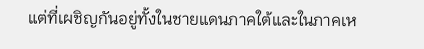แต่ที่เผชิญกันอยู่ทั้งในชายแดนภาคใต้และในภาคเห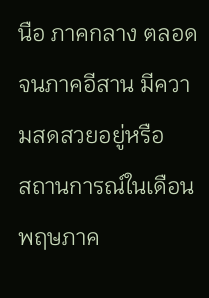นือ ภาคกลาง ตลอดจนภาคอีสาน มีความสดสวยอยู่หรือ
สถานการณ์ในเดือนพฤษภาค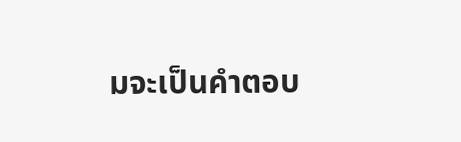มจะเป็นคำตอบ